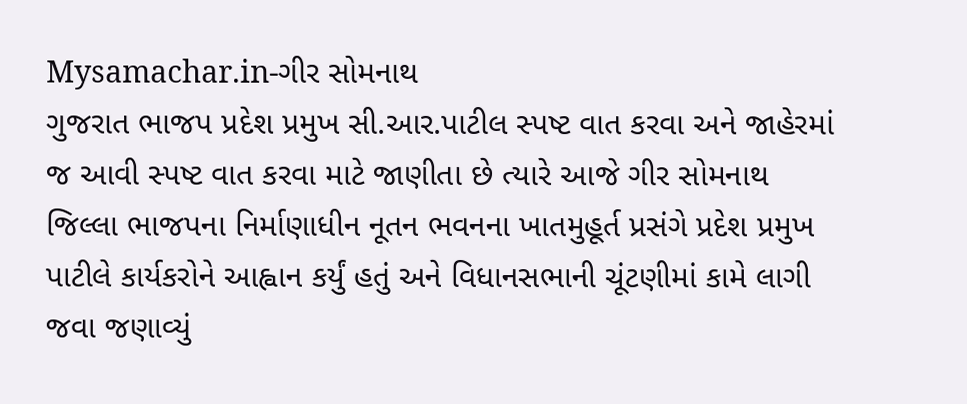Mysamachar.in-ગીર સોમનાથ
ગુજરાત ભાજપ પ્રદેશ પ્રમુખ સી.આર.પાટીલ સ્પષ્ટ વાત કરવા અને જાહેરમાં જ આવી સ્પષ્ટ વાત કરવા માટે જાણીતા છે ત્યારે આજે ગીર સોમનાથ જિલ્લા ભાજપના નિર્માણાધીન નૂતન ભવનના ખાતમુહૂર્ત પ્રસંગે પ્રદેશ પ્રમુખ પાટીલે કાર્યકરોને આહ્વાન કર્યું હતું અને વિધાનસભાની ચૂંટણીમાં કામે લાગી જવા જણાવ્યું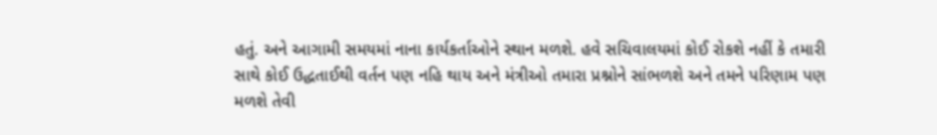હતું. અને આગામી સમયમાં નાના કાર્યકર્તાઓને સ્થાન મળશે. હવે સચિવાલયમાં કોઈ રોકશે નહીં કે તમારી સાથે કોઈ ઉદ્ધતાઈથી વર્તન પણ નહિ થાય અને મંત્રીઓ તમારા પ્રશ્નોને સાંભળશે અને તમને પરિણામ પણ મળશે તેવી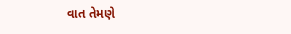વાત તેમણે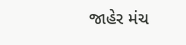જાહેર મંચ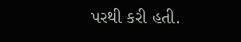પરથી કરી હતી.